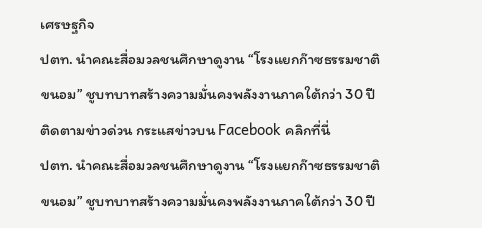เศรษฐกิจ
ปตท. นำคณะสื่อมวลชนศึกษาดูงาน “โรงแยกก๊าซธรรมชาติขนอม” ชูบทบาทสร้างความมั่นคงพลังงานภาคใต้กว่า 30 ปี
ติดตามข่าวด่วน กระแสข่าวบน Facebook คลิกที่นี่
ปตท. นำคณะสื่อมวลชนศึกษาดูงาน “โรงแยกก๊าซธรรมชาติขนอม” ชูบทบาทสร้างความมั่นคงพลังงานภาคใต้กว่า 30 ปี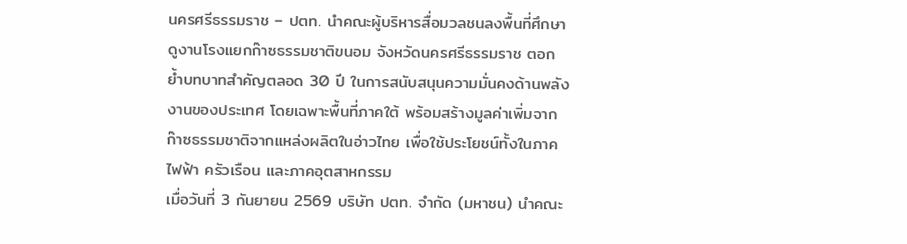นครศรีธรรมราช – ปตท. นำคณะผู้บริหารสื่อมวลชนลงพื้นที่ศึกษาดูงานโรงแยกก๊าซธรรมชาติขนอม จังหวัดนครศรีธรรมราช ตอกย้ำบทบาทสำคัญตลอด 30 ปี ในการสนับสนุนความมั่นคงด้านพลังงานของประเทศ โดยเฉพาะพื้นที่ภาคใต้ พร้อมสร้างมูลค่าเพิ่มจากก๊าซธรรมชาติจากแหล่งผลิตในอ่าวไทย เพื่อใช้ประโยชน์ทั้งในภาคไฟฟ้า ครัวเรือน และภาคอุตสาหกรรม
เมื่อวันที่ 3 กันยายน 2569 บริษัท ปตท. จำกัด (มหาชน) นำคณะ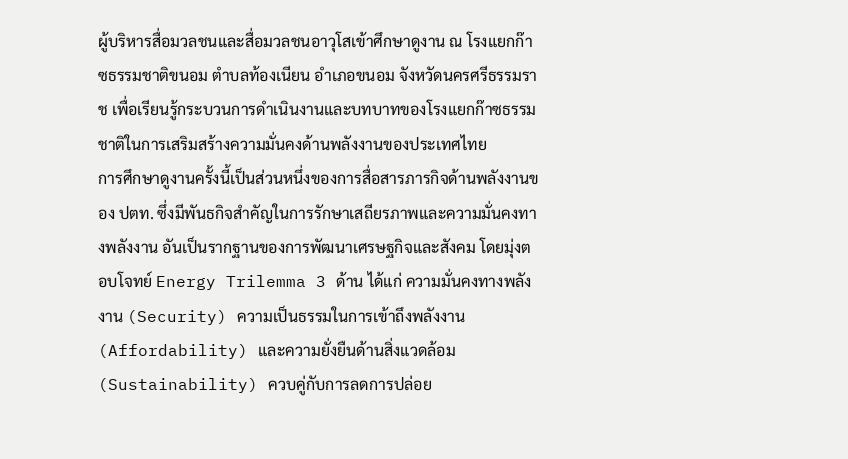ผู้บริหารสื่อมวลชนและสื่อมวลชนอาวุโสเข้าศึกษาดูงาน ณ โรงแยกก๊าซธรรมชาติขนอม ตำบลท้องเนียน อำเภอขนอม จังหวัดนครศรีธรรมราช เพื่อเรียนรู้กระบวนการดำเนินงานและบทบาทของโรงแยกก๊าซธรรมชาติในการเสริมสร้างความมั่นคงด้านพลังงานของประเทศไทย
การศึกษาดูงานครั้งนี้เป็นส่วนหนึ่งของการสื่อสารภารกิจด้านพลังงานของ ปตท. ซึ่งมีพันธกิจสำคัญในการรักษาเสถียรภาพและความมั่นคงทางพลังงาน อันเป็นรากฐานของการพัฒนาเศรษฐกิจและสังคม โดยมุ่งตอบโจทย์ Energy Trilemma 3 ด้าน ได้แก่ ความมั่นคงทางพลังงาน (Security) ความเป็นธรรมในการเข้าถึงพลังงาน (Affordability) และความยั่งยืนด้านสิ่งแวดล้อม (Sustainability) ควบคู่กับการลดการปล่อย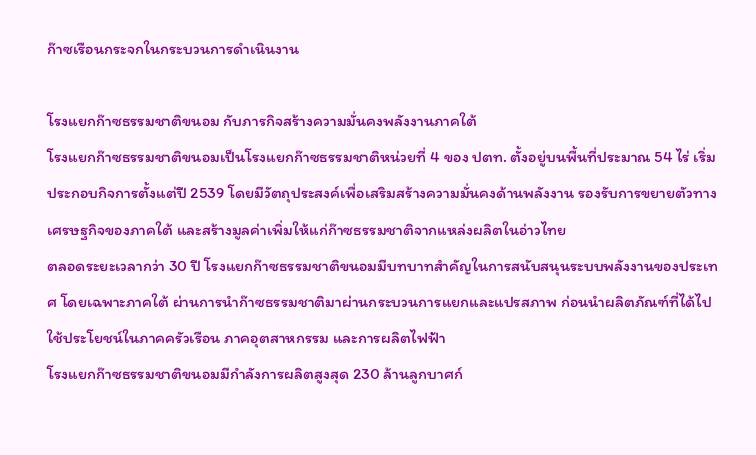ก๊าซเรือนกระจกในกระบวนการดำเนินงาน

โรงแยกก๊าซธรรมชาติขนอม กับภารกิจสร้างความมั่นคงพลังงานภาคใต้
โรงแยกก๊าซธรรมชาติขนอมเป็นโรงแยกก๊าซธรรมชาติหน่วยที่ 4 ของ ปตท. ตั้งอยู่บนพื้นที่ประมาณ 54 ไร่ เริ่มประกอบกิจการตั้งแต่ปี 2539 โดยมีวัตถุประสงค์เพื่อเสริมสร้างความมั่นคงด้านพลังงาน รองรับการขยายตัวทางเศรษฐกิจของภาคใต้ และสร้างมูลค่าเพิ่มให้แก่ก๊าซธรรมชาติจากแหล่งผลิตในอ่าวไทย
ตลอดระยะเวลากว่า 30 ปี โรงแยกก๊าซธรรมชาติขนอมมีบทบาทสำคัญในการสนับสนุนระบบพลังงานของประเทศ โดยเฉพาะภาคใต้ ผ่านการนำก๊าซธรรมชาติมาผ่านกระบวนการแยกและแปรสภาพ ก่อนนำผลิตภัณฑ์ที่ได้ไปใช้ประโยชน์ในภาคครัวเรือน ภาคอุตสาหกรรม และการผลิตไฟฟ้า
โรงแยกก๊าซธรรมชาติขนอมมีกำลังการผลิตสูงสุด 230 ล้านลูกบาศก์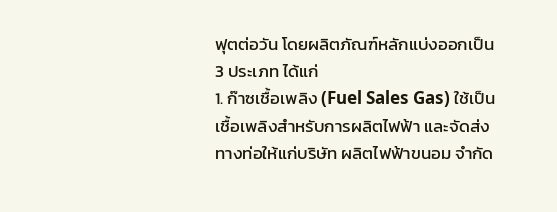ฟุตต่อวัน โดยผลิตภัณฑ์หลักแบ่งออกเป็น 3 ประเภท ได้แก่
1. ก๊าซเชื้อเพลิง (Fuel Sales Gas) ใช้เป็นเชื้อเพลิงสำหรับการผลิตไฟฟ้า และจัดส่งทางท่อให้แก่บริษัท ผลิตไฟฟ้าขนอม จำกัด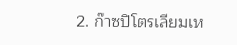2. ก๊าซปิโตรเลียมเห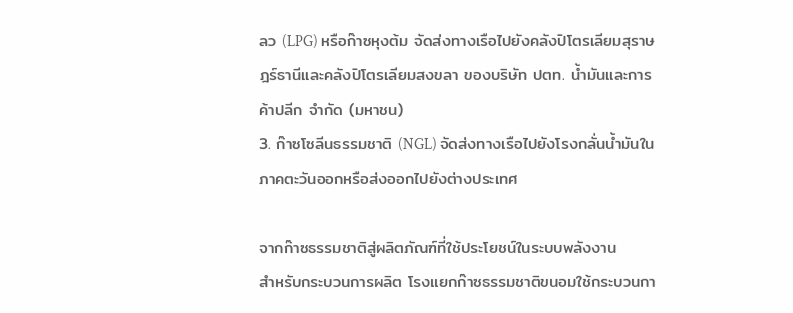ลว (LPG) หรือก๊าซหุงต้ม จัดส่งทางเรือไปยังคลังปิโตรเลียมสุราษฎร์ธานีและคลังปิโตรเลียมสงขลา ของบริษัท ปตท. น้ำมันและการค้าปลีก จำกัด (มหาชน)
3. ก๊าซโซลีนธรรมชาติ (NGL) จัดส่งทางเรือไปยังโรงกลั่นน้ำมันในภาคตะวันออกหรือส่งออกไปยังต่างประเทศ

จากก๊าซธรรมชาติสู่ผลิตภัณฑ์ที่ใช้ประโยชน์ในระบบพลังงาน
สำหรับกระบวนการผลิต โรงแยกก๊าซธรรมชาติขนอมใช้กระบวนกา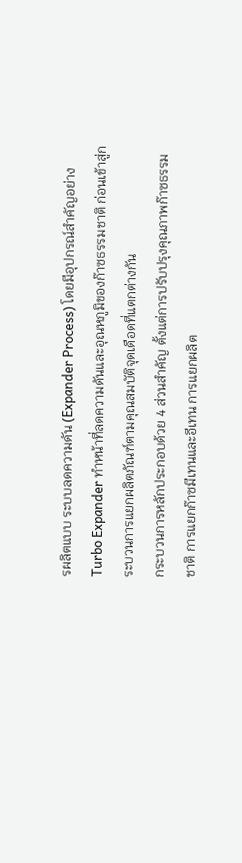รผลิตแบบ ระบบลดความดัน (Expander Process) โดยมีอุปกรณ์สำคัญอย่าง Turbo Expander ทำหน้าที่ลดความดันและอุณหภูมิของก๊าซธรรมชาติ ก่อนเข้าสู่กระบวนการแยกผลิตภัณฑ์ตามคุณสมบัติจุดเดือดที่แตกต่างกัน
กระบวนการหลักประกอบด้วย 4 ส่วนสำคัญ ตั้งแต่การปรับปรุงคุณภาพก๊าซธรรมชาติ การแยกก๊าซมีเทนและอีเทน การแยกผลิต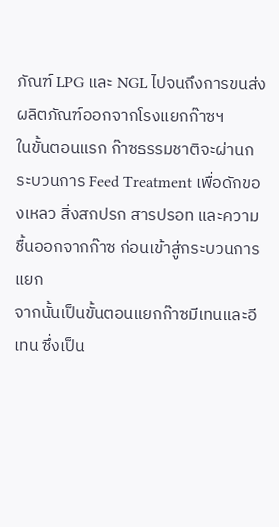ภัณฑ์ LPG และ NGL ไปจนถึงการขนส่งผลิตภัณฑ์ออกจากโรงแยกก๊าซฯ
ในขั้นตอนแรก ก๊าซธรรมชาติจะผ่านกระบวนการ Feed Treatment เพื่อดักของเหลว สิ่งสกปรก สารปรอท และความชื้นออกจากก๊าซ ก่อนเข้าสู่กระบวนการแยก
จากนั้นเป็นขั้นตอนแยกก๊าซมีเทนและอีเทน ซึ่งเป็น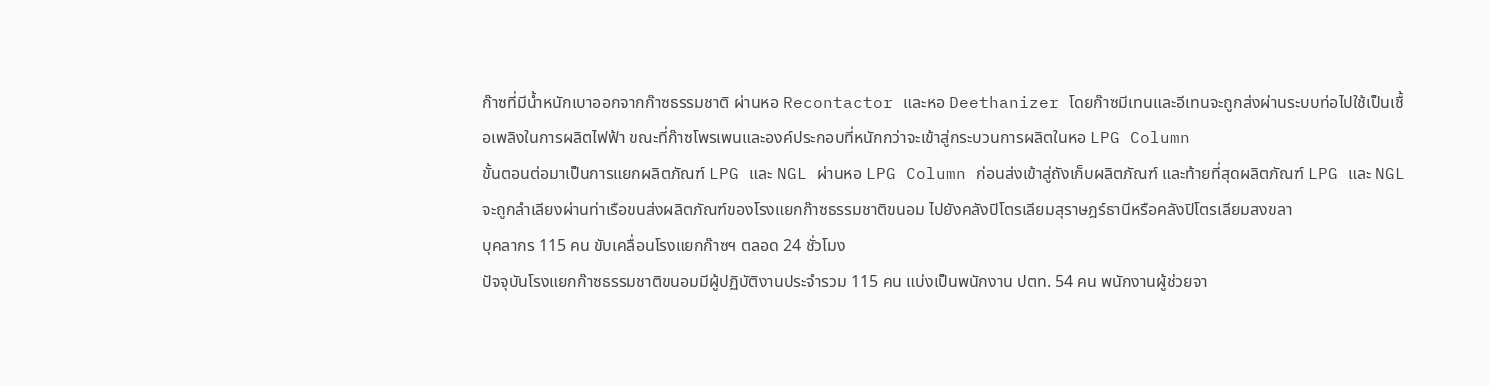ก๊าซที่มีน้ำหนักเบาออกจากก๊าซธรรมชาติ ผ่านหอ Recontactor และหอ Deethanizer โดยก๊าซมีเทนและอีเทนจะถูกส่งผ่านระบบท่อไปใช้เป็นเชื้อเพลิงในการผลิตไฟฟ้า ขณะที่ก๊าซโพรเพนและองค์ประกอบที่หนักกว่าจะเข้าสู่กระบวนการผลิตในหอ LPG Column
ขั้นตอนต่อมาเป็นการแยกผลิตภัณฑ์ LPG และ NGL ผ่านหอ LPG Column ก่อนส่งเข้าสู่ถังเก็บผลิตภัณฑ์ และท้ายที่สุดผลิตภัณฑ์ LPG และ NGL จะถูกลำเลียงผ่านท่าเรือขนส่งผลิตภัณฑ์ของโรงแยกก๊าซธรรมชาติขนอม ไปยังคลังปิโตรเลียมสุราษฎร์ธานีหรือคลังปิโตรเลียมสงขลา
บุคลากร 115 คน ขับเคลื่อนโรงแยกก๊าซฯ ตลอด 24 ชั่วโมง
ปัจจุบันโรงแยกก๊าซธรรมชาติขนอมมีผู้ปฏิบัติงานประจำรวม 115 คน แบ่งเป็นพนักงาน ปตท. 54 คน พนักงานผู้ช่วยจา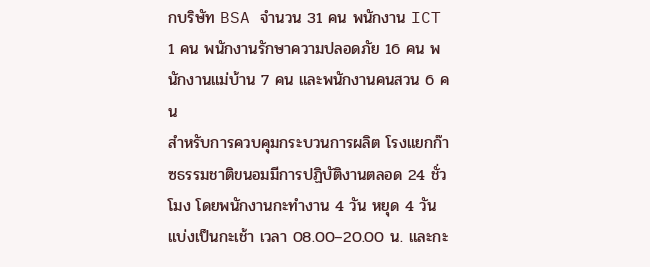กบริษัท BSA จำนวน 31 คน พนักงาน ICT 1 คน พนักงานรักษาความปลอดภัย 16 คน พนักงานแม่บ้าน 7 คน และพนักงานคนสวน 6 คน
สำหรับการควบคุมกระบวนการผลิต โรงแยกก๊าซธรรมชาติขนอมมีการปฏิบัติงานตลอด 24 ชั่วโมง โดยพนักงานกะทำงาน 4 วัน หยุด 4 วัน แบ่งเป็นกะเช้า เวลา 08.00–20.00 น. และกะ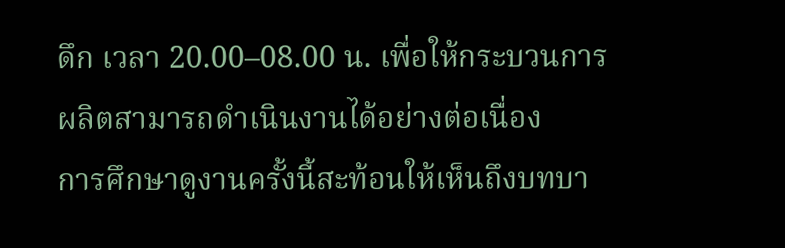ดึก เวลา 20.00–08.00 น. เพื่อให้กระบวนการผลิตสามารถดำเนินงานได้อย่างต่อเนื่อง
การศึกษาดูงานครั้งนี้สะท้อนให้เห็นถึงบทบา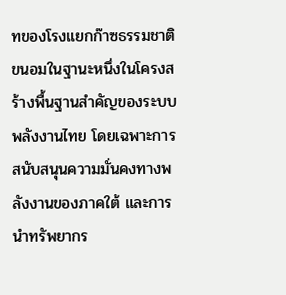ทของโรงแยกก๊าซธรรมชาติขนอมในฐานะหนึ่งในโครงสร้างพื้นฐานสำคัญของระบบพลังงานไทย โดยเฉพาะการสนับสนุนความมั่นคงทางพลังงานของภาคใต้ และการนำทรัพยากร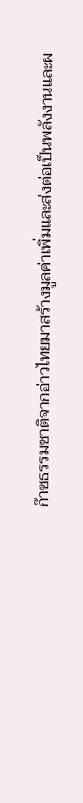ก๊าซธรรมชาติจากอ่าวไทยมาสร้างมูลค่าเพิ่มและส่งต่อเป็นพลังงานและผ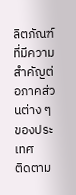ลิตภัณฑ์ที่มีความสำคัญต่อภาคส่วนต่าง ๆ ของประเทศ
ติดตาม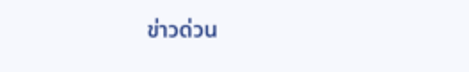ข่าวด่วน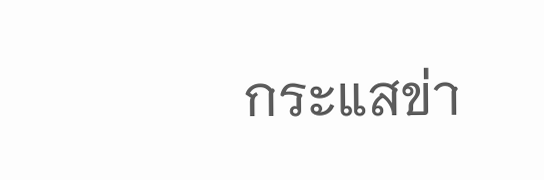กระแสข่า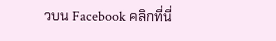วบน Facebook คลิกที่นี่